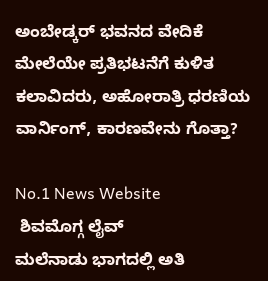ಅಂಬೇಡ್ಕರ್ ಭವನದ ವೇದಿಕೆ ಮೇಲೆಯೇ ಪ್ರತಿಭಟನೆಗೆ ಕುಳಿತ ಕಲಾವಿದರು, ಅಹೋರಾತ್ರಿ ಧರಣಿಯ ವಾರ್ನಿಂಗ್, ಕಾರಣವೇನು ಗೊತ್ತಾ?

No.1 News Website
 ಶಿವಮೊಗ್ಗ ಲೈವ್‌
ಮಲೆನಾಡು ಭಾಗದಲ್ಲಿ ಅತಿ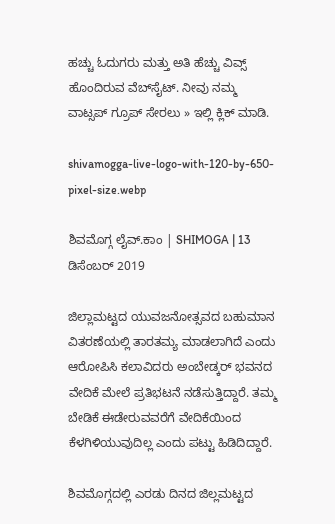ಹಚ್ಚು ಓದುಗರು ಮತ್ತು ಅತಿ ಹೆಚ್ಚು ವಿವ್ಸ್‌ ಹೊಂದಿರುವ ವೆಬ್‌ಸೈಟ್‌. ನೀವು ನಮ್ಮ ವಾಟ್ಸಪ್‌ ಗ್ರೂಪ್‌ ಸೇರಲು » ಇಲ್ಲಿ ಕ್ಲಿಕ್‌ ಮಾಡಿ.

shivamogga-live-logo-with-120-by-650-pixel-size.webp

ಶಿವಮೊಗ್ಗ ಲೈವ್.ಕಾಂ | SHIMOGA | 13 ಡಿಸೆಂಬರ್ 2019

ಜಿಲ್ಲಾಮಟ್ಟದ ಯುವಜನೋತ್ಸವದ ಬಹುಮಾನ ವಿತರಣೆಯಲ್ಲಿ ತಾರತಮ್ಯ ಮಾಡಲಾಗಿದೆ ಎಂದು ಆರೋಪಿಸಿ ಕಲಾವಿದರು ಅಂಬೇಡ್ಕರ್ ಭವನದ ವೇದಿಕೆ ಮೇಲೆ ಪ್ರತಿಭಟನೆ ನಡೆಸುತ್ತಿದ್ದಾರೆ. ತಮ್ಮ ಬೇಡಿಕೆ ಈಡೇರುವವರೆಗೆ ವೇದಿಕೆಯಿಂದ ಕೆಳಗಿಳಿಯುವುದಿಲ್ಲ ಎಂದು ಪಟ್ಟು ಹಿಡಿದಿದ್ದಾರೆ.

ಶಿವಮೊಗ್ಗದಲ್ಲಿ ಎರಡು ದಿನದ ಜಿಲ್ಲಮಟ್ಟದ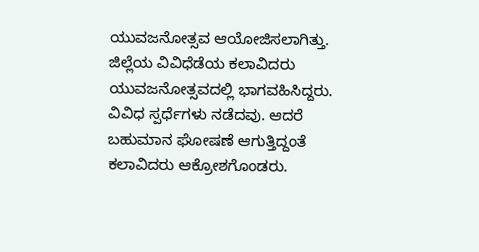ಯುವಜನೋತ್ಸವ ಆಯೋಜಿಸಲಾಗಿತ್ತು. ಜಿಲ್ಲೆಯ ವಿವಿಧೆಡೆಯ ಕಲಾವಿದರು ಯುವಜನೋತ್ಸವದಲ್ಲಿ ಭಾಗವಹಿಸಿದ್ದರು. ವಿವಿಧ ಸ್ಪರ್ಧೆಗಳು ನಡೆದವು. ಆದರೆ ಬಹುಮಾನ ಘೋಷಣೆ ಆಗುತ್ತಿದ್ದಂತೆ ಕಲಾವಿದರು ಆಕ್ರೋಶಗೊಂಡರು.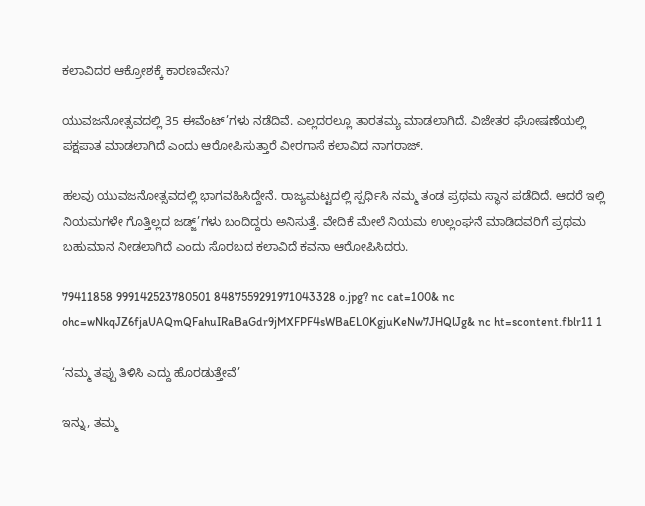ಕಲಾವಿದರ ಆಕ್ರೋಶಕ್ಕೆ ಕಾರಣವೇನು?

ಯುವಜನೋತ್ಸವದಲ್ಲಿ 35 ಈವೆಂಟ್’ಗಳು ನಡೆದಿವೆ. ಎಲ್ಲದರಲ್ಲೂ ತಾರತಮ್ಯ ಮಾಡಲಾಗಿದೆ. ವಿಜೇತರ ಘೋಷಣೆಯಲ್ಲಿ ಪಕ್ಷಪಾತ ಮಾಡಲಾಗಿದೆ ಎಂದು ಆರೋಪಿಸುತ್ತಾರೆ ವೀರಗಾಸೆ ಕಲಾವಿದ ನಾಗರಾಜ್.

ಹಲವು ಯುವಜನೋತ್ಸವದಲ್ಲಿ ಭಾಗವಹಿಸಿದ್ದೇನೆ. ರಾಜ್ಯಮಟ್ಟದಲ್ಲಿ ಸ್ಪರ್ಧಿಸಿ ನಮ್ಮ ತಂಡ ಪ್ರಥಮ ಸ್ಥಾನ ಪಡೆದಿದೆ. ಆದರೆ ಇಲ್ಲಿ ನಿಯಮಗಳೇ ಗೊತ್ತಿಲ್ಲದ ಜಡ್ಜ್’ಗಳು ಬಂದಿದ್ದರು ಅನಿಸುತ್ತೆ. ವೇದಿಕೆ ಮೇಲೆ ನಿಯಮ ಉಲ್ಲಂಘನೆ ಮಾಡಿದವರಿಗೆ ಪ್ರಥಮ ಬಹುಮಾನ ನೀಡಲಾಗಿದೆ ಎಂದು ಸೊರಬದ ಕಲಾವಿದೆ ಕವನಾ ಆರೋಪಿಸಿದರು.

79411858 999142523780501 8487559291971043328 o.jpg? nc cat=100& nc ohc=wNkqJZ6fjaUAQmQFahuIRaBaGdr9jMXFPF4sWBaEL0KgjuKeNw7JHQlJg& nc ht=scontent.fblr11 1

‘ನಮ್ಮ ತಪ್ಪು ತಿಳಿಸಿ ಎದ್ದು ಹೊರಡುತ್ತೇವೆ’

ಇನ್ನು, ತಮ್ಮ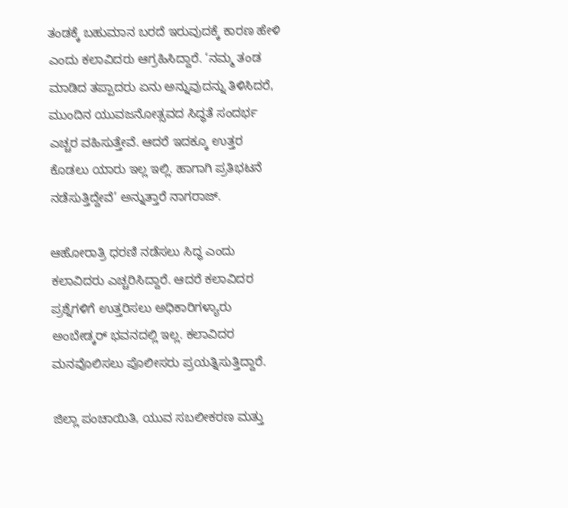ತಂಡಕ್ಕೆ ಬಹುಮಾನ ಬರದೆ ಇರುವುದಕ್ಕೆ ಕಾರಣ ಹೇಳಿ ಎಂದು ಕಲಾವಿದರು ಆಗ್ರಹಿಸಿದ್ದಾರೆ. ‘ನಮ್ಮ ತಂಡ ಮಾಡಿದ ತಪ್ಪಾದರು ಏನು ಅನ್ನುವುದನ್ನು ತಿಳಿಸಿದರೆ, ಮುಂದಿನ ಯುವಜನೋತ್ಸವದ ಸಿದ್ಧತೆ ಸಂದರ್ಭ ಎಚ್ಚರ ವಹಿಸುತ್ತೇವೆ. ಆದರೆ ಇದಕ್ಕೂ ಉತ್ತರ ಕೊಡಲು ಯಾರು ಇಲ್ಲ ಇಲ್ಲಿ. ಹಾಗಾಗಿ ಪ್ರತಿಭಟನೆ ನಡೆಸುತ್ತಿದ್ದೇವೆ’ ಅನ್ನುತ್ತಾರೆ ನಾಗರಾಜ್.

ಆಹೋರಾತ್ರಿ ಧರಣಿ ನಡೆಸಲು ಸಿದ್ಧ ಎಂದು ಕಲಾವಿದರು ಎಚ್ಚರಿಸಿದ್ದಾರೆ. ಆದರೆ ಕಲಾವಿದರ ಪ್ರಶ್ನೆಗಳಿಗೆ ಉತ್ತರಿಸಲು ಅಧಿಕಾರಿಗಳ್ಯಾರು ಅಂಬೇಡ್ಕರ್ ಭವನದಲ್ಲಿ ಇಲ್ಲ. ಕಲಾವಿದರ ಮನವೊಲಿಸಲು ಪೊಲೀಸರು ಪ್ರಯತ್ನಿಸುತ್ತಿದ್ದಾರೆ.

ಜಿಲ್ಲಾ ಪಂಚಾಯಿತಿ, ಯುವ ಸಬಲೀಕರಣ ಮತ್ತು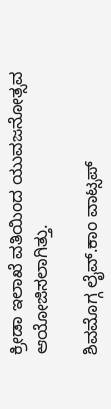ಕ್ರೀಡಾ ಇಲಾಖೆ ವತಿಯಿಂದ ಯುವಜನೋತ್ಸವ ಆಯೋಜಿಸಲಾಗಿತ್ತು.

ಶಿವಮೊಗ್ಗ ಲೈವ್.ಕಾಂ ವಾಟ್ಸಪ್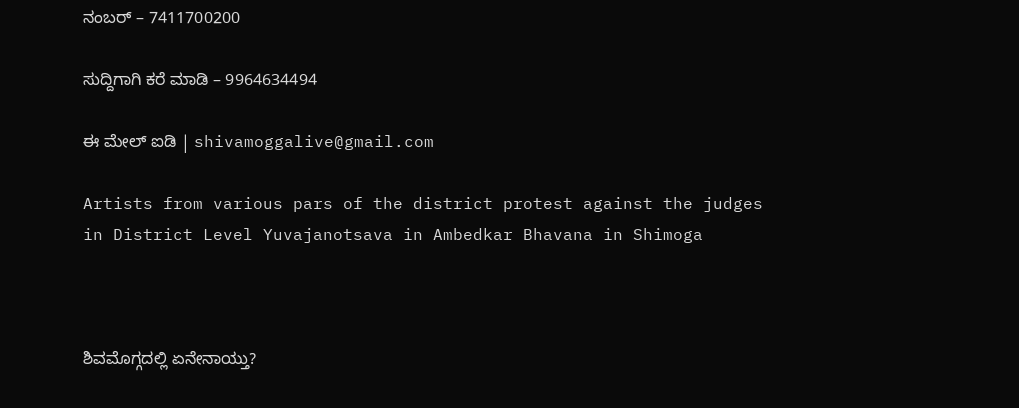ನಂಬರ್ – 7411700200

ಸುದ್ದಿಗಾಗಿ ಕರೆ ಮಾಡಿ – 9964634494

ಈ ಮೇಲ್ ಐಡಿ | shivamoggalive@gmail.com

Artists from various pars of the district protest against the judges in District Level Yuvajanotsava in Ambedkar Bhavana in Shimoga



ಶಿವಮೊಗ್ಗದಲ್ಲಿ ಏನೇನಾಯ್ತು?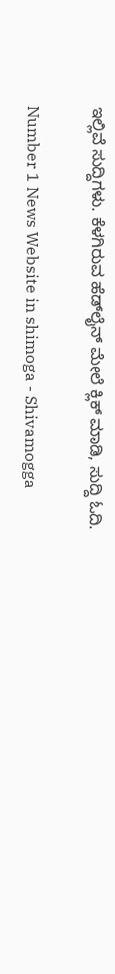ಇಲ್ಲಿವೆ ಸುದ್ದಿಗಳು. ಕೆಳಗಿರುವ ಹೆಡ್‌ಲೈನ್‌ ಮೇಲೆ ಕ್ಲಿಕ್‌ ಮಾಡಿ, ಸುದ್ದಿ ಓದಿ.

Number 1 News Website in shimoga - Shivamogga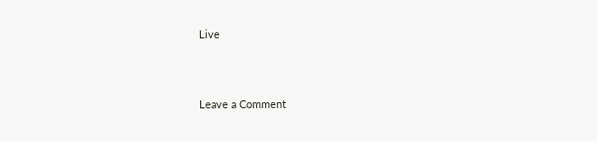Live



Leave a Comment